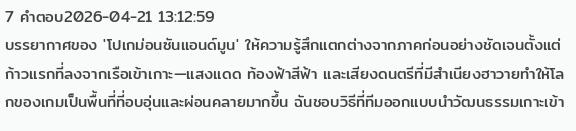7 คำตอบ2026-04-21 13:12:59
บรรยากาศของ 'โปเกม่อนซันแอนด์มูน' ให้ความรู้สึกแตกต่างจากภาคก่อนอย่างชัดเจนตั้งแต่ก้าวแรกที่ลงจากเรือเข้าเกาะ—แสงแดด ท้องฟ้าสีฟ้า และเสียงดนตรีที่มีสำเนียงฮาวายทำให้โลกของเกมเป็นพื้นที่ที่อบอุ่นและผ่อนคลายมากขึ้น ฉันชอบวิธีที่ทีมออกแบบนำวัฒนธรรมเกาะเข้า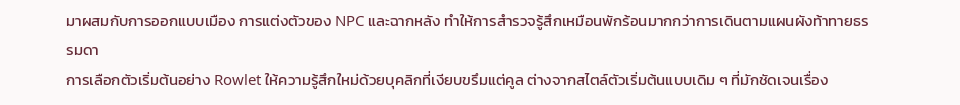มาผสมกับการออกแบบเมือง การแต่งตัวของ NPC และฉากหลัง ทำให้การสำรวจรู้สึกเหมือนพักร้อนมากกว่าการเดินตามแผนผังท้าทายธรรมดา
การเลือกตัวเริ่มต้นอย่าง Rowlet ให้ความรู้สึกใหม่ด้วยบุคลิกที่เงียบขรึมแต่คูล ต่างจากสไตล์ตัวเริ่มต้นแบบเดิม ๆ ที่มักชัดเจนเรื่อง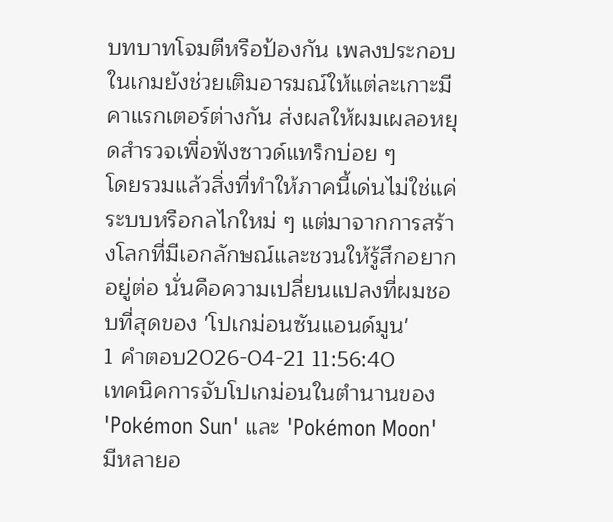บทบาทโจมตีหรือป้องกัน เพลงประกอบในเกมยังช่วยเติมอารมณ์ให้แต่ละเกาะมีคาแรกเตอร์ต่างกัน ส่งผลให้ผมเผลอหยุดสำรวจเพื่อฟังซาวด์แทร็กบ่อย ๆ
โดยรวมแล้วสิ่งที่ทำให้ภาคนี้เด่นไม่ใช่แค่ระบบหรือกลไกใหม่ ๆ แต่มาจากการสร้างโลกที่มีเอกลักษณ์และชวนให้รู้สึกอยากอยู่ต่อ นั่นคือความเปลี่ยนแปลงที่ผมชอบที่สุดของ 'โปเกม่อนซันแอนด์มูน'
1 คำตอบ2026-04-21 11:56:40
เทคนิคการจับโปเกม่อนในตำนานของ 'Pokémon Sun' และ 'Pokémon Moon' มีหลายอ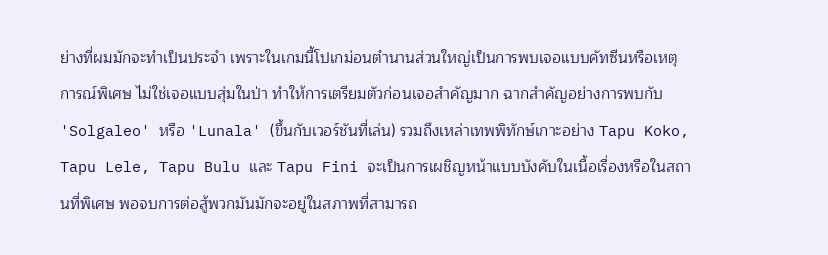ย่างที่ผมมักจะทำเป็นประจำ เพราะในเกมนี้โปเกม่อนตำนานส่วนใหญ่เป็นการพบเจอแบบคัทซีนหรือเหตุการณ์พิเศษ ไม่ใช่เจอแบบสุ่มในป่า ทำให้การเตรียมตัวก่อนเจอสำคัญมาก ฉากสำคัญอย่างการพบกับ 'Solgaleo' หรือ 'Lunala' (ขึ้นกับเวอร์ชันที่เล่น) รวมถึงเหล่าเทพพิทักษ์เกาะอย่าง Tapu Koko, Tapu Lele, Tapu Bulu และ Tapu Fini จะเป็นการเผชิญหน้าแบบบังคับในเนื้อเรื่องหรือในสถานที่พิเศษ พอจบการต่อสู้พวกมันมักจะอยู่ในสภาพที่สามารถ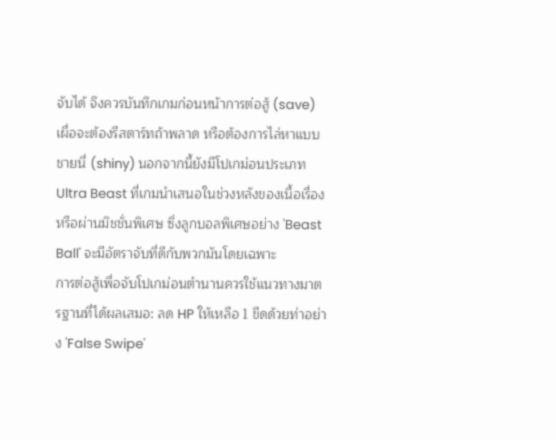จับได้ จึงควรบันทึกเกมก่อนหน้าการต่อสู้ (save) เผื่อจะต้องรีสตาร์ทถ้าพลาด หรือต้องการไล่หาแบบชายนี่ (shiny) นอกจากนี้ยังมีโปเกม่อนประเภท Ultra Beast ที่เกมนำเสนอในช่วงหลังของเนื้อเรื่องหรือผ่านมิชชั่นพิเศษ ซึ่งลูกบอลพิเศษอย่าง 'Beast Ball' จะมีอัตราจับที่ดีกับพวกมันโดยเฉพาะ
การต่อสู้เพื่อจับโปเกม่อนตำนานควรใช้แนวทางมาตรฐานที่ได้ผลเสมอ: ลด HP ให้เหลือ 1 ขีดด้วยท่าอย่าง 'False Swipe'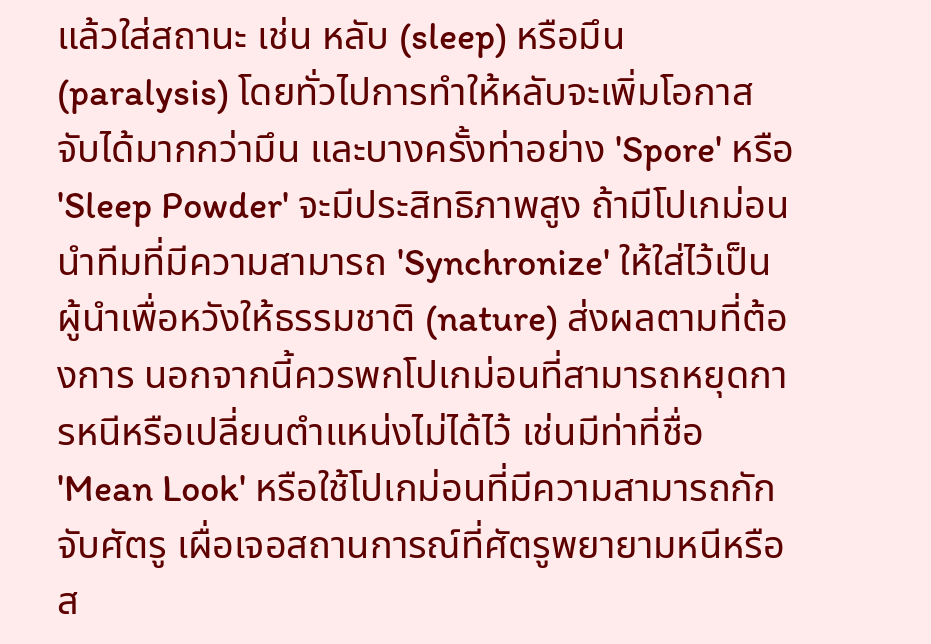แล้วใส่สถานะ เช่น หลับ (sleep) หรือมึน (paralysis) โดยทั่วไปการทำให้หลับจะเพิ่มโอกาสจับได้มากกว่ามึน และบางครั้งท่าอย่าง 'Spore' หรือ 'Sleep Powder' จะมีประสิทธิภาพสูง ถ้ามีโปเกม่อนนำทีมที่มีความสามารถ 'Synchronize' ให้ใส่ไว้เป็นผู้นำเพื่อหวังให้ธรรมชาติ (nature) ส่งผลตามที่ต้องการ นอกจากนี้ควรพกโปเกม่อนที่สามารถหยุดการหนีหรือเปลี่ยนตำแหน่งไม่ได้ไว้ เช่นมีท่าที่ชื่อ 'Mean Look' หรือใช้โปเกม่อนที่มีความสามารถกักจับศัตรู เผื่อเจอสถานการณ์ที่ศัตรูพยายามหนีหรือส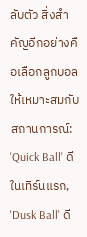ลับตัว สิ่งสำคัญอีกอย่างคือเลือกลูกบอลให้เหมาะสมกับสถานการณ์: 'Quick Ball' ดีในเทิร์นแรก, 'Dusk Ball' ดี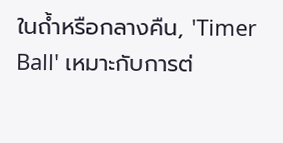ในถ้ำหรือกลางคืน, 'Timer Ball' เหมาะกับการต่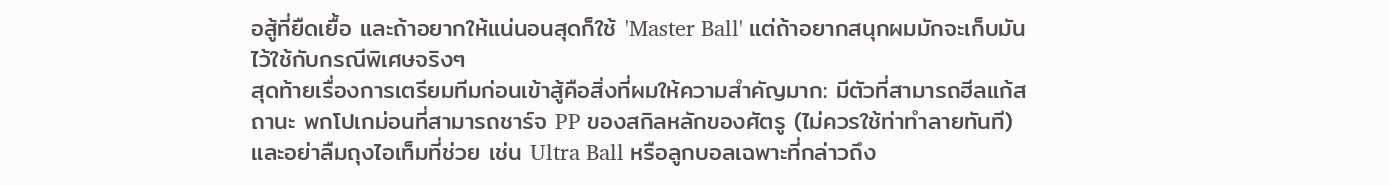อสู้ที่ยืดเยื้อ และถ้าอยากให้แน่นอนสุดก็ใช้ 'Master Ball' แต่ถ้าอยากสนุกผมมักจะเก็บมันไว้ใช้กับกรณีพิเศษจริงๆ
สุดท้ายเรื่องการเตรียมทีมก่อนเข้าสู้คือสิ่งที่ผมให้ความสำคัญมาก: มีตัวที่สามารถฮีลแก้สถานะ พกโปเกม่อนที่สามารถชาร์จ PP ของสกิลหลักของศัตรู (ไม่ควรใช้ท่าทำลายทันที) และอย่าลืมถุงไอเท็มที่ช่วย เช่น Ultra Ball หรือลูกบอลเฉพาะที่กล่าวถึง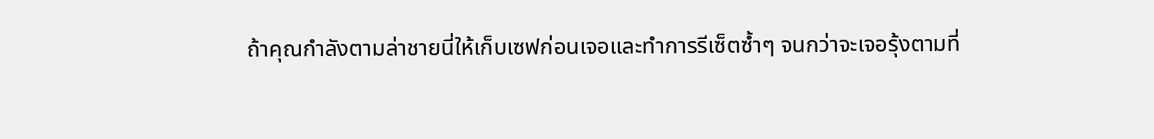ถ้าคุณกำลังตามล่าชายนี่ให้เก็บเซฟก่อนเจอและทำการรีเซ็ตซ้ำๆ จนกว่าจะเจอรุ้งตามที่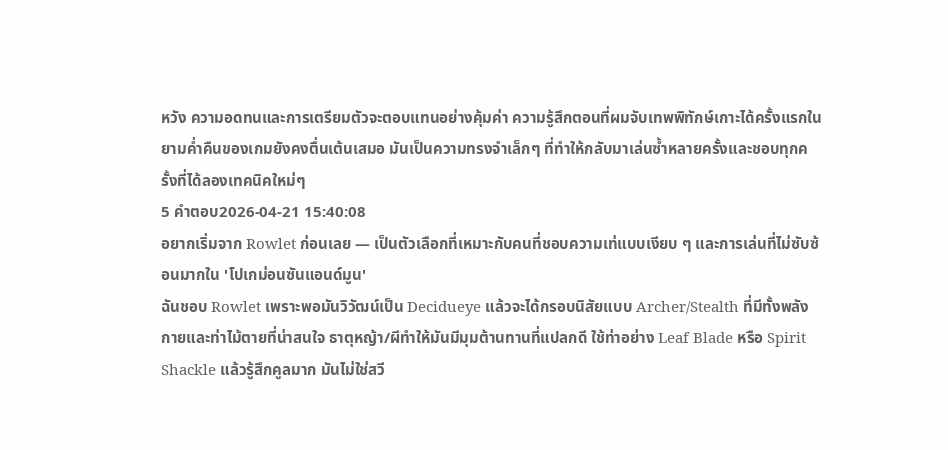หวัง ความอดทนและการเตรียมตัวจะตอบแทนอย่างคุ้มค่า ความรู้สึกตอนที่ผมจับเทพพิทักษ์เกาะได้ครั้งแรกในยามค่ำคืนของเกมยังคงตื่นเต้นเสมอ มันเป็นความทรงจำเล็กๆ ที่ทำให้กลับมาเล่นซ้ำหลายครั้งและชอบทุกครั้งที่ได้ลองเทคนิคใหม่ๆ
5 คำตอบ2026-04-21 15:40:08
อยากเริ่มจาก Rowlet ก่อนเลย — เป็นตัวเลือกที่เหมาะกับคนที่ชอบความเท่แบบเงียบ ๆ และการเล่นที่ไม่ซับซ้อนมากใน 'โปเกม่อนซันแอนด์มูน'
ฉันชอบ Rowlet เพราะพอมันวิวัฒน์เป็น Decidueye แล้วจะได้กรอบนิสัยแบบ Archer/Stealth ที่มีทั้งพลังกายและท่าไม้ตายที่น่าสนใจ ธาตุหญ้า/ผีทำให้มันมีมุมต้านทานที่แปลกดี ใช้ท่าอย่าง Leaf Blade หรือ Spirit Shackle แล้วรู้สึกคูลมาก มันไม่ใช่สวี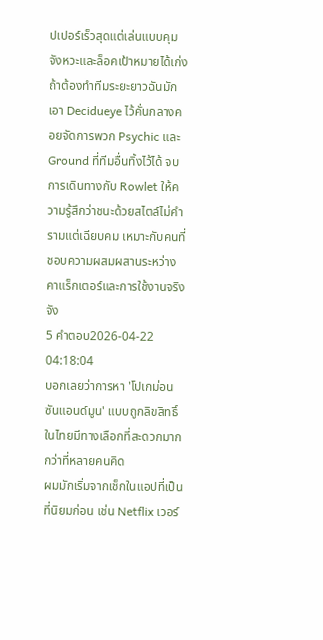ปเปอร์เร็วสุดแต่เล่นแบบคุมจังหวะและล็อคเป้าหมายได้เก่ง
ถ้าต้องทำทีมระยะยาวฉันมักเอา Decidueye ไว้คั่นกลางคอยจัดการพวก Psychic และ Ground ที่ทีมอื่นทิ้งไว้ได้ จบการเดินทางกับ Rowlet ให้ความรู้สึกว่าชนะด้วยสไตล์ไม่คำรามแต่เฉียบคม เหมาะกับคนที่ชอบความผสมผสานระหว่างคาแร็กเตอร์และการใช้งานจริงจัง
5 คำตอบ2026-04-22 04:18:04
บอกเลยว่าการหา 'โปเกม่อน ซันแอนด์มูน' แบบถูกลิขสิทธิ์ในไทยมีทางเลือกที่สะดวกมากกว่าที่หลายคนคิด
ผมมักเริ่มจากเช็กในแอปที่เป็นที่นิยมก่อน เช่น Netflix เวอร์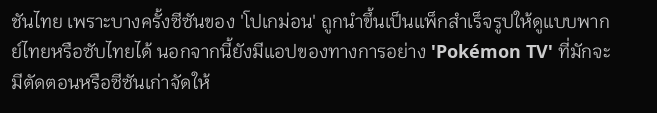ชันไทย เพราะบางครั้งซีซันของ 'โปเกม่อน' ถูกนำขึ้นเป็นแพ็กสำเร็จรูปให้ดูแบบพากย์ไทยหรือซับไทยได้ นอกจากนี้ยังมีแอปของทางการอย่าง 'Pokémon TV' ที่มักจะมีตัดตอนหรือซีซันเก่าจัดให้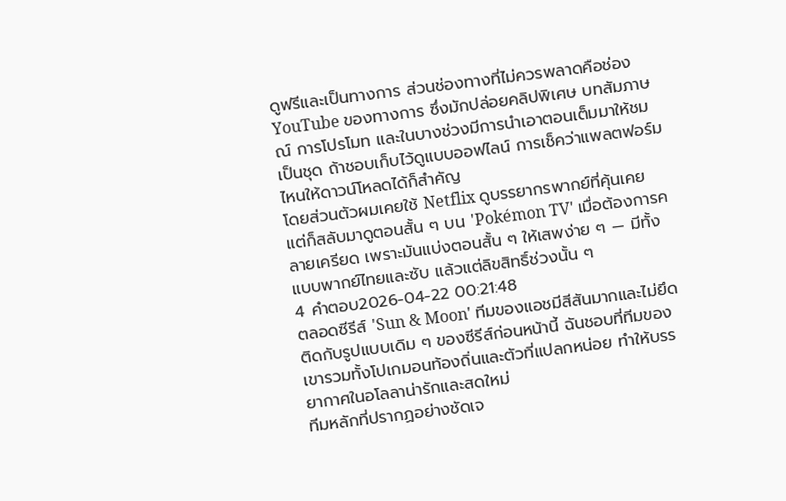ดูฟรีและเป็นทางการ ส่วนช่องทางที่ไม่ควรพลาดคือช่อง YouTube ของทางการ ซึ่งมักปล่อยคลิปพิเศษ บทสัมภาษณ์ การโปรโมท และในบางช่วงมีการนำเอาตอนเต็มมาให้ชมเป็นชุด ถ้าชอบเก็บไว้ดูแบบออฟไลน์ การเช็คว่าแพลตฟอร์มไหนให้ดาวน์โหลดได้ก็สำคัญ
โดยส่วนตัวผมเคยใช้ Netflix ดูบรรยากรพากย์ที่คุ้นเคย แต่ก็สลับมาดูตอนสั้น ๆ บน 'Pokémon TV' เมื่อต้องการคลายเครียด เพราะมันแบ่งตอนสั้น ๆ ให้เสพง่าย ๆ — มีทั้งแบบพากย์ไทยและซับ แล้วแต่ลิขสิทธิ์ช่วงนั้น ๆ
4 คำตอบ2026-04-22 00:21:48
ตลอดซีรีส์ 'Sun & Moon' ทีมของแอชมีสีสันมากและไม่ยึดติดกับรูปแบบเดิม ๆ ของซีรีส์ก่อนหน้านี้ ฉันชอบที่ทีมของเขารวมทั้งโปเกมอนท้องถิ่นและตัวที่แปลกหน่อย ทำให้บรรยากาศในอโลลาน่ารักและสดใหม่
ทีมหลักที่ปรากฏอย่างชัดเจ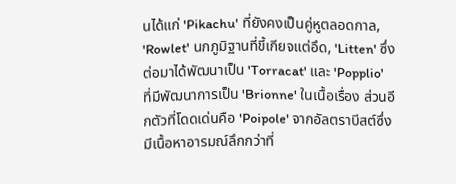นได้แก่ 'Pikachu' ที่ยังคงเป็นคู่หูตลอดกาล, 'Rowlet' นกภูมิฐานที่ขี้เกียจแต่อึด, 'Litten' ซึ่งต่อมาได้พัฒนาเป็น 'Torracat' และ 'Popplio' ที่มีพัฒนาการเป็น 'Brionne' ในเนื้อเรื่อง ส่วนอีกตัวที่โดดเด่นคือ 'Poipole' จากอัลตราบีสต์ซึ่งมีเนื้อหาอารมณ์ลึกกว่าที่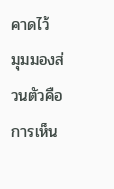คาดไว้
มุมมองส่วนตัวคือการเห็น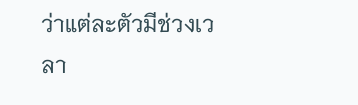ว่าแต่ละตัวมีช่วงเวลา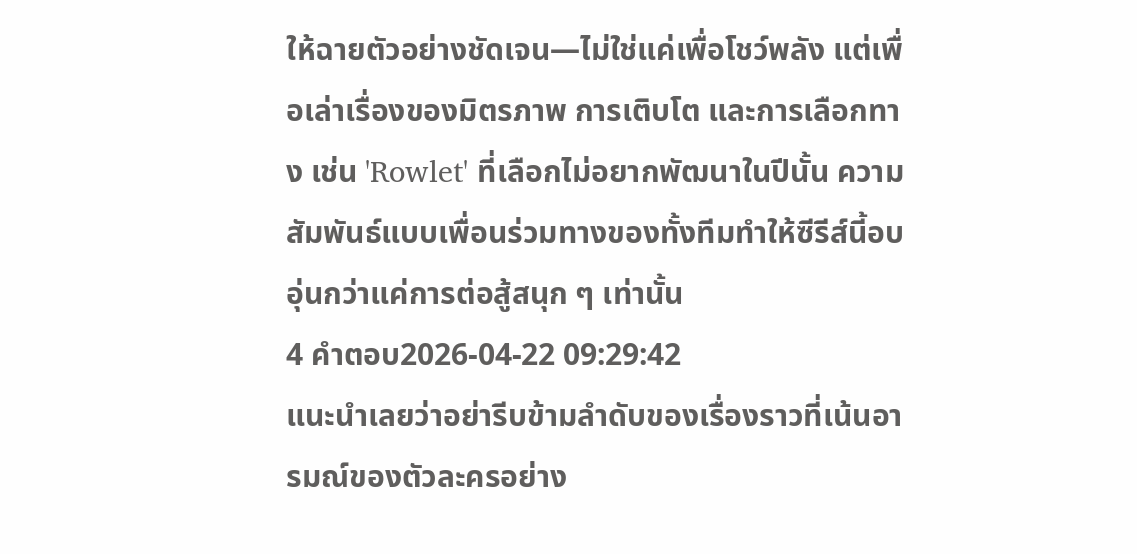ให้ฉายตัวอย่างชัดเจน—ไม่ใช่แค่เพื่อโชว์พลัง แต่เพื่อเล่าเรื่องของมิตรภาพ การเติบโต และการเลือกทาง เช่น 'Rowlet' ที่เลือกไม่อยากพัฒนาในปีนั้น ความสัมพันธ์แบบเพื่อนร่วมทางของทั้งทีมทำให้ซีรีส์นี้อบอุ่นกว่าแค่การต่อสู้สนุก ๆ เท่านั้น
4 คำตอบ2026-04-22 09:29:42
แนะนำเลยว่าอย่ารีบข้ามลำดับของเรื่องราวที่เน้นอารมณ์ของตัวละครอย่าง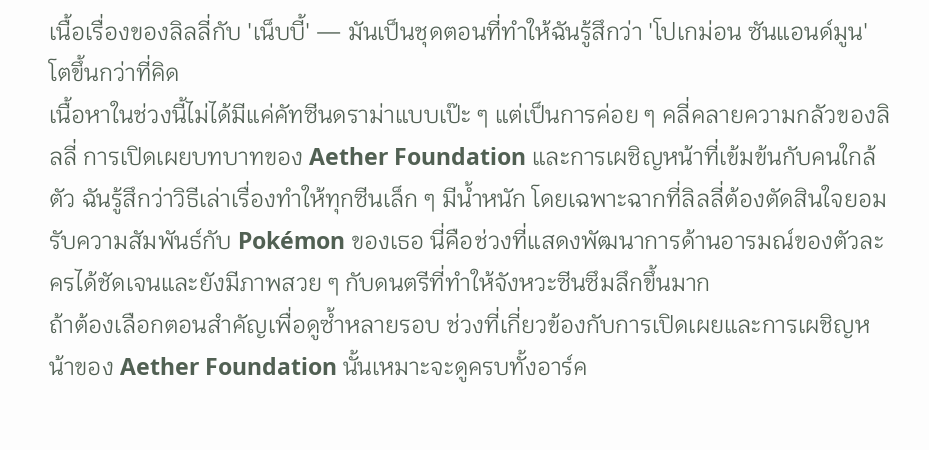เนื้อเรื่องของลิลลี่กับ 'เน็บบี้' — มันเป็นชุดตอนที่ทำให้ฉันรู้สึกว่า 'โปเกม่อน ซันแอนด์มูน' โตขึ้นกว่าที่คิด
เนื้อหาในช่วงนี้ไม่ได้มีแค่คัทซีนดราม่าแบบเป๊ะ ๆ แต่เป็นการค่อย ๆ คลี่คลายความกลัวของลิลลี่ การเปิดเผยบทบาทของ Aether Foundation และการเผชิญหน้าที่เข้มข้นกับคนใกล้ตัว ฉันรู้สึกว่าวิธีเล่าเรื่องทำให้ทุกซีนเล็ก ๆ มีน้ำหนัก โดยเฉพาะฉากที่ลิลลี่ต้องตัดสินใจยอมรับความสัมพันธ์กับ Pokémon ของเธอ นี่คือช่วงที่แสดงพัฒนาการด้านอารมณ์ของตัวละครได้ชัดเจนและยังมีภาพสวย ๆ กับดนตรีที่ทำให้จังหวะซีนซึมลึกขึ้นมาก
ถ้าต้องเลือกตอนสำคัญเพื่อดูซ้ำหลายรอบ ช่วงที่เกี่ยวข้องกับการเปิดเผยและการเผชิญหน้าของ Aether Foundation นั้นเหมาะจะดูครบทั้งอาร์ค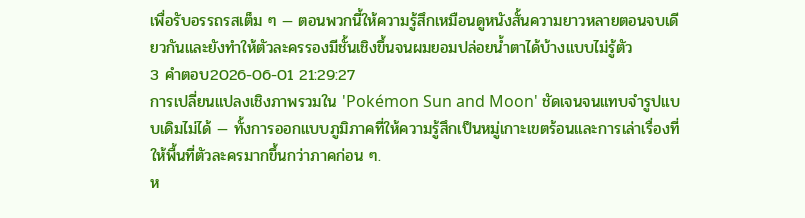เพื่อรับอรรถรสเต็ม ๆ — ตอนพวกนี้ให้ความรู้สึกเหมือนดูหนังสั้นความยาวหลายตอนจบเดียวกันและยังทำให้ตัวละครรองมีชั้นเชิงขึ้นจนผมยอมปล่อยน้ำตาได้บ้างแบบไม่รู้ตัว
3 คำตอบ2026-06-01 21:29:27
การเปลี่ยนแปลงเชิงภาพรวมใน 'Pokémon Sun and Moon' ชัดเจนจนแทบจำรูปแบบเดิมไม่ได้ — ทั้งการออกแบบภูมิภาคที่ให้ความรู้สึกเป็นหมู่เกาะเขตร้อนและการเล่าเรื่องที่ให้พื้นที่ตัวละครมากขึ้นกว่าภาคก่อน ๆ.
ห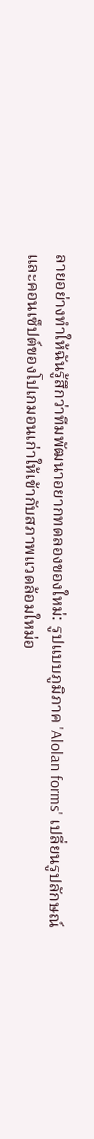ลายอย่างทำให้ฉันรู้สึกว่าทีมพัฒนาอยากทดลองของใหม่: รูปแบบภูมิภาค 'Alolan forms' เปลี่ยนรูปลักษณ์และคอนเซ็ปต์ของโปเกมอนเก่าให้เข้ากับสภาพแวดล้อมใหม่อ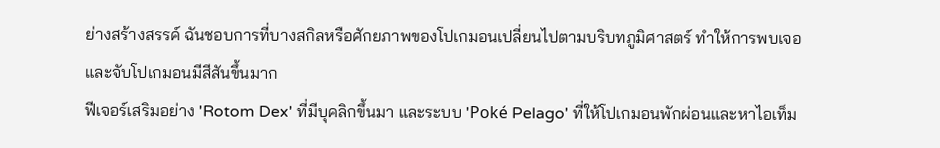ย่างสร้างสรรค์ ฉันชอบการที่บางสกิลหรือศักยภาพของโปเกมอนเปลี่ยนไปตามบริบทภูมิศาสตร์ ทำให้การพบเจอและจับโปเกมอนมีสีสันขึ้นมาก
ฟีเจอร์เสริมอย่าง 'Rotom Dex' ที่มีบุคลิกขึ้นมา และระบบ 'Poké Pelago' ที่ให้โปเกมอนพักผ่อนและหาไอเท็ม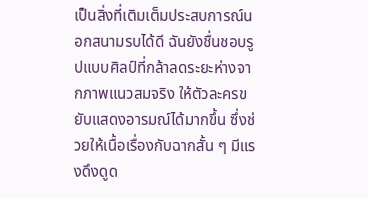เป็นสิ่งที่เติมเต็มประสบการณ์นอกสนามรบได้ดี ฉันยังชื่นชอบรูปแบบศิลป์ที่กล้าลดระยะห่างจากภาพแนวสมจริง ให้ตัวละครขยับแสดงอารมณ์ได้มากขึ้น ซึ่งช่วยให้เนื้อเรื่องกับฉากสั้น ๆ มีแรงดึงดูด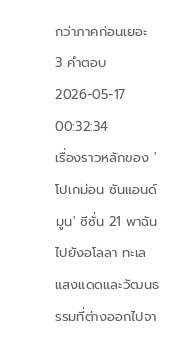กว่าภาคก่อนเยอะ
3 คำตอบ2026-05-17 00:32:34
เรื่องราวหลักของ 'โปเกม่อน ซันแอนด์มูน' ซีซั่น 21 พาฉันไปยังอโลลา ทะเลแสงแดดและวัฒนธรรมที่ต่างออกไปจา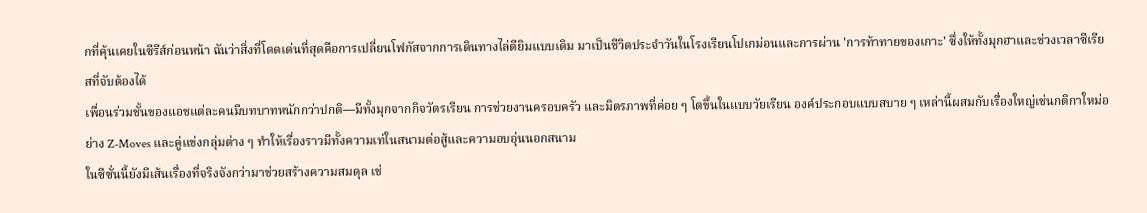กที่คุ้นเคยในซีรีส์ก่อนหน้า ฉันว่าสิ่งที่โดดเด่นที่สุดคือการเปลี่ยนโฟกัสจากการเดินทางไล่ตียิมแบบเดิม มาเป็นชีวิตประจำวันในโรงเรียนโปเกม่อนและการผ่าน 'การท้าทายของเกาะ' ซึ่งให้ทั้งมุกฮาและช่วงเวลาซีเรียสที่จับต้องได้
เพื่อนร่วมชั้นของแอชแต่ละคนมีบทบาทหนักกว่าปกติ—มีทั้งมุกจากกิจวัตรเรียน การช่วยงานครอบครัว และมิตรภาพที่ค่อย ๆ โตขึ้นในแบบวัยเรียน องค์ประกอบแบบสบาย ๆ เหล่านี้ผสมกับเรื่องใหญ่เช่นกติกาใหม่อย่าง Z-Moves และคู่แข่งกลุ่มต่าง ๆ ทำให้เรื่องราวมีทั้งความเท่ในสนามต่อสู้และความอบอุ่นนอกสนาม
ในซีซั่นนี้ยังมีเส้นเรื่องที่จริงจังกว่ามาช่วยสร้างความสมดุล เช่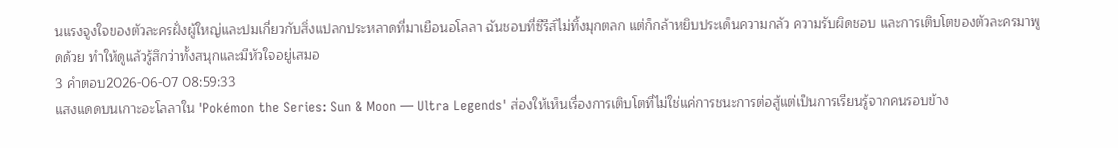นแรงจูงใจของตัวละครฝั่งผู้ใหญ่และปมเกี่ยวกับสิ่งแปลกประหลาดที่มาเยือนอโลลา ฉันชอบที่ซีรีส์ไม่ทิ้งมุกตลก แต่ก็กล้าหยิบประเด็นความกลัว ความรับผิดชอบ และการเติบโตของตัวละครมาพูดด้วย ทำให้ดูแล้วรู้สึกว่าทั้งสนุกและมีหัวใจอยู่เสมอ
3 คำตอบ2026-06-07 08:59:33
แสงแดดบนเกาะอะโลลาใน 'Pokémon the Series: Sun & Moon — Ultra Legends' ส่องให้เห็นเรื่องการเติบโตที่ไม่ใช่แค่การชนะการต่อสู้แต่เป็นการเรียนรู้จากคนรอบข้าง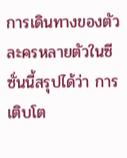การเดินทางของตัวละครหลายตัวในซีซั่นนี้สรุปได้ว่า การเติบโต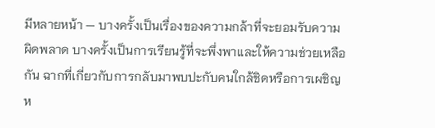มีหลายหน้า — บางครั้งเป็นเรื่องของความกล้าที่จะยอมรับความผิดพลาด บางครั้งเป็นการเรียนรู้ที่จะพึ่งพาและให้ความช่วยเหลือกัน ฉากที่เกี่ยวกับการกลับมาพบปะกับคนใกล้ชิดหรือการเผชิญห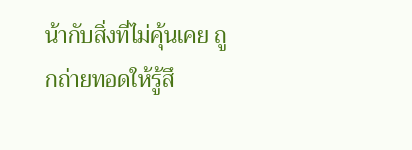น้ากับสิ่งที่ไม่คุ้นเคย ถูกถ่ายทอดให้รู้สึ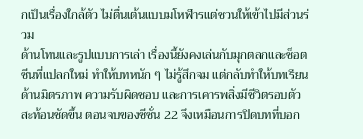กเป็นเรื่องใกล้ตัว ไม่ตื่นเต้นแบบมโหฬารแต่ชวนให้เข้าไปมีส่วนร่วม
ด้านโทนและรูปแบบการเล่า เรื่องนี้ยังคงเล่นกับมุกตลกและช็อตซีนที่แปลกใหม่ ทำให้บทหนัก ๆ ไม่รู้สึกจม แต่กลับทำให้บทเรียนด้านมิตรภาพ ความรับผิดชอบ และการเคารพสิ่งมีชีวิตรอบตัวสะท้อนชัดขึ้น ตอนจบของซีซั่น 22 จึงเหมือนการปิดบทที่บอก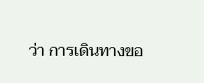ว่า การเดินทางขอ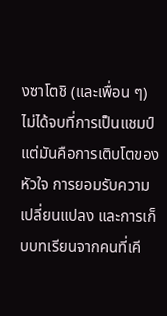งซาโตชิ (และเพื่อน ๆ) ไม่ได้จบที่การเป็นแชมป์ แต่มันคือการเติบโตของหัวใจ การยอมรับความเปลี่ยนแปลง และการเก็บบทเรียนจากคนที่เคี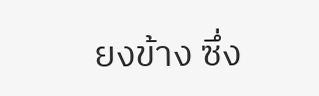ยงข้าง ซึ่ง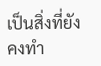เป็นสิ่งที่ยังคงทำ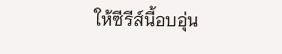ให้ซีรีส์นี้อบอุ่น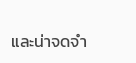และน่าจดจำ